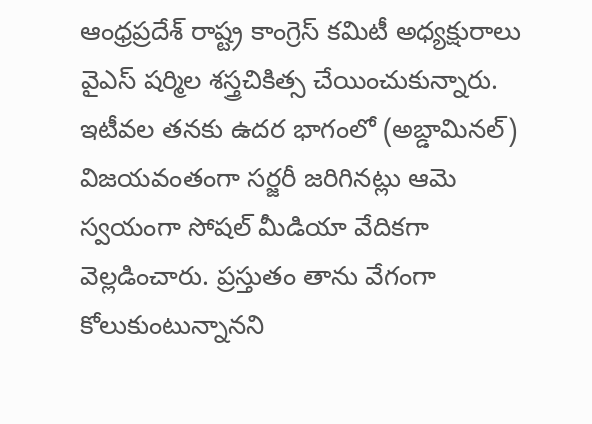ఆంధ్రప్రదేశ్ రాష్ట్ర కాంగ్రెస్ కమిటీ అధ్యక్షురాలు వైఎస్ షర్మిల శస్త్రచికిత్స చేయించుకున్నారు. ఇటీవల తనకు ఉదర భాగంలో (అబ్డామినల్) విజయవంతంగా సర్జరీ జరిగినట్లు ఆమె స్వయంగా సోషల్ మీడియా వేదికగా వెల్లడించారు. ప్రస్తుతం తాను వేగంగా కోలుకుంటున్నానని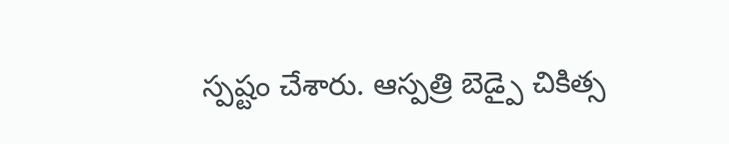స్పష్టం చేశారు. ఆస్పత్రి బెడ్పై చికిత్స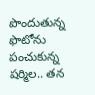పొందుతున్న ఫొటోను పంచుకున్న షర్మిల.. తన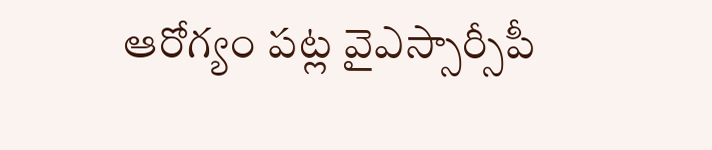ఆరోగ్యం పట్ల వైఎస్సార్సీపీ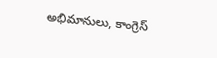అభిమానులు, కాంగ్రెస్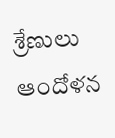శ్రేణులు ఆందోళన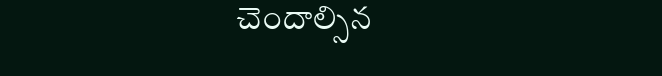చెందాల్సిన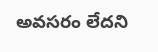అవసరం లేదని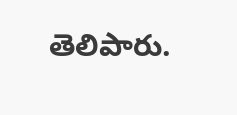తెలిపారు.